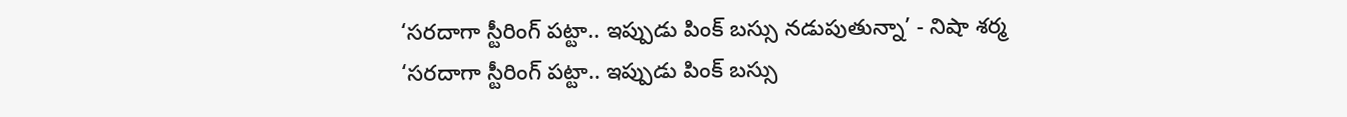‘సరదాగా స్టీరింగ్ పట్టా.. ఇప్పుడు పింక్ బస్సు నడుపుతున్నా’ - నిషా శర్మ
‘సరదాగా స్టీరింగ్ పట్టా.. ఇప్పుడు పింక్ బస్సు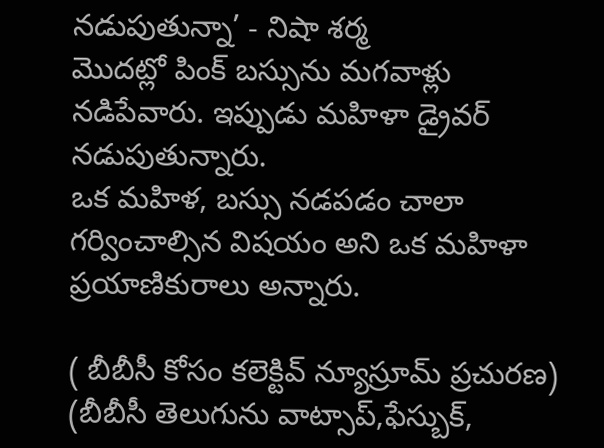నడుపుతున్నా’ - నిషా శర్మ
మొదట్లో పింక్ బస్సును మగవాళ్లు నడిపేవారు. ఇప్పుడు మహిళా డ్రైవర్ నడుపుతున్నారు.
ఒక మహిళ, బస్సు నడపడం చాలా గర్వించాల్సిన విషయం అని ఒక మహిళా ప్రయాణికురాలు అన్నారు.

( బీబీసీ కోసం కలెక్టివ్ న్యూస్రూమ్ ప్రచురణ)
(బీబీసీ తెలుగును వాట్సాప్,ఫేస్బుక్,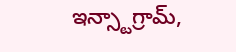ఇన్స్టాగ్రామ్,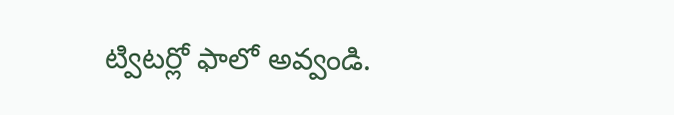ట్విటర్లో ఫాలో అవ్వండి.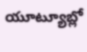యూట్యూబ్లో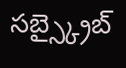సబ్స్క్రైబ్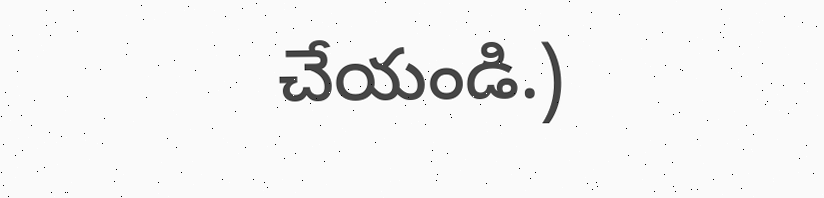చేయండి.)